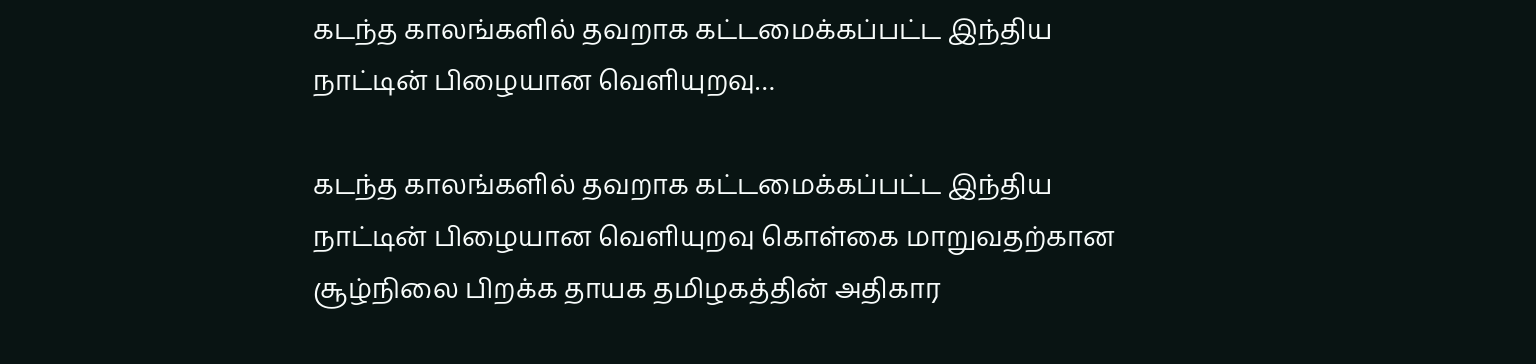கடந்த காலங்களில் தவறாக கட்டமைக்கப்பட்ட இந்திய நாட்டின் பிழையான வெளியுறவு…

கடந்த காலங்களில் தவறாக கட்டமைக்கப்பட்ட இந்திய நாட்டின் பிழையான வெளியுறவு கொள்கை மாறுவதற்கான சூழ்நிலை பிறக்க தாயக தமிழகத்தின் அதிகார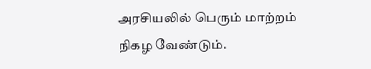அரசியலில் பெரும் மாற்றம் நிகழ வேண்டும்.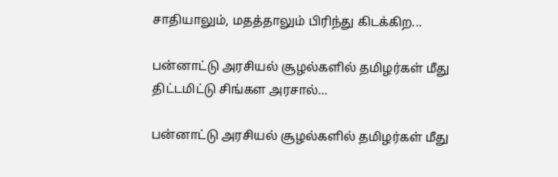சாதியாலும், மதத்தாலும் பிரிந்து கிடக்கிற...

பன்னாட்டு அரசியல் சூழல்களில் தமிழர்கள் மீது திட்டமிட்டு சிங்கள அரசால்…

பன்னாட்டு அரசியல் சூழல்களில் தமிழர்கள் மீது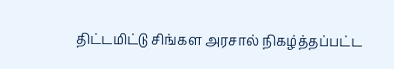திட்டமிட்டு சிங்கள அரசால் நிகழ்த்தப்பட்ட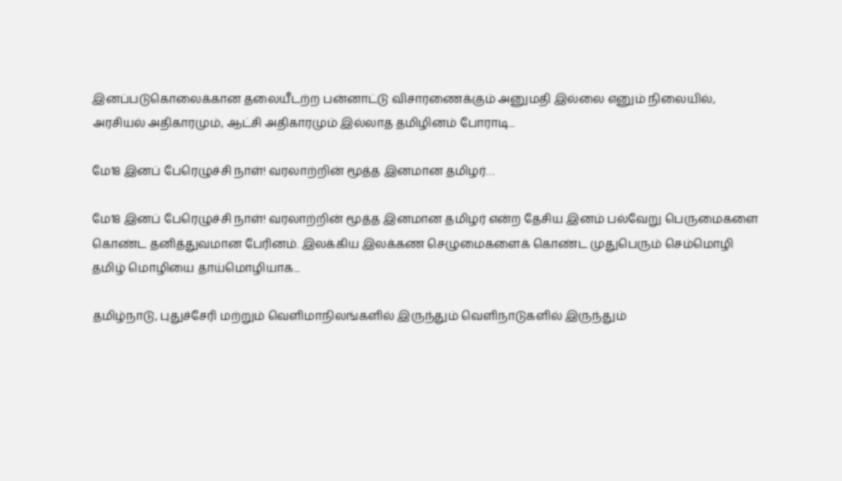இனப்படுகொலைக்கான தலையீடற்ற பன்னாட்டு விசாரணைக்கும் அனுமதி இல்லை எனும் நிலையில், அரசியல் அதிகாரமும், ஆட்சி அதிகாரமும் இல்லாத தமிழினம் போராடி...

மே18 இனப் பேரெழுச்சி நாள்! வரலாற்றின் மூத்த இனமான தமிழர்…

மே18 இனப் பேரெழுச்சி நாள்! வரலாற்றின் மூத்த இனமான தமிழர் என்ற தேசிய இனம் பல்வேறு பெருமைகளை கொண்ட தனித்துவமான பேரினம். இலக்கிய இலக்கண செழுமைகளைக் கொண்ட முதுபெரும் செம்மொழி தமிழ் மொழியை தாய்மொழியாக...

தமிழ்நாடு, புதுச்சேரி மற்றும் வெளிமாநிலங்களில் இருந்தும் வெளிநாடுகளில் இருந்தும்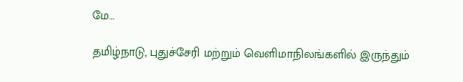மே…

தமிழ்நாடு, புதுச்சேரி மற்றும் வெளிமாநிலங்களில் இருந்தும்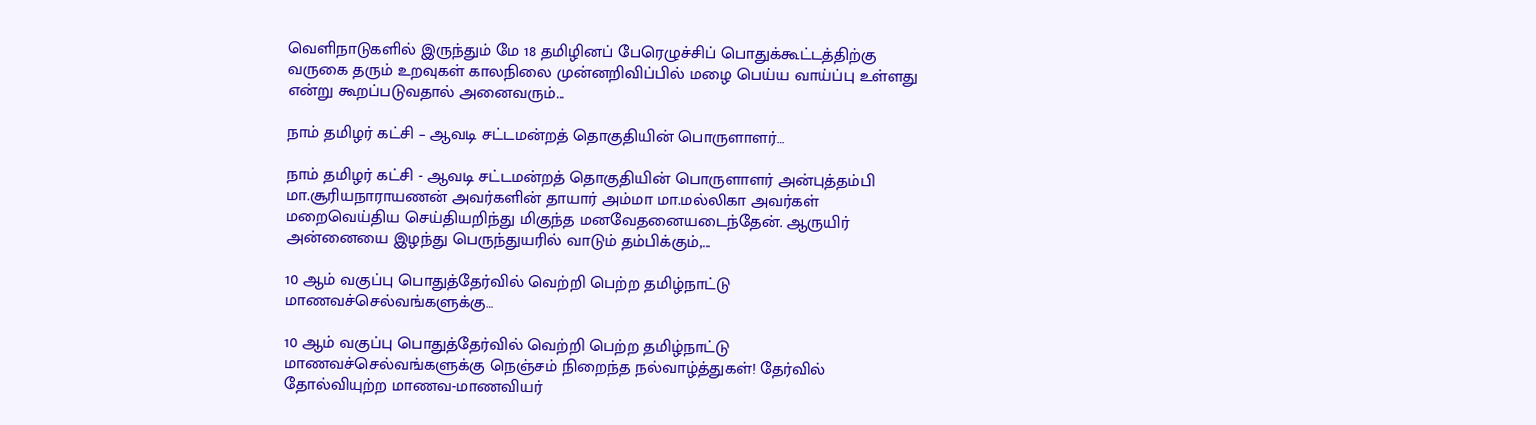வெளிநாடுகளில் இருந்தும் மே 18 தமிழினப் பேரெழுச்சிப் பொதுக்கூட்டத்திற்கு வருகை தரும் உறவுகள் காலநிலை முன்னறிவிப்பில் மழை பெய்ய வாய்ப்பு உள்ளது என்று கூறப்படுவதால் அனைவரும்...

நாம் தமிழர் கட்சி – ஆவடி சட்டமன்றத் தொகுதியின் பொருளாளர்…

நாம் தமிழர் கட்சி - ஆவடி சட்டமன்றத் தொகுதியின் பொருளாளர் அன்புத்தம்பி மா.சூரியநாராயணன் அவர்களின் தாயார் அம்மா மா.மல்லிகா அவர்கள் மறைவெய்திய செய்தியறிந்து மிகுந்த மனவேதனையடைந்தேன். ஆருயிர் அன்னையை இழந்து பெருந்துயரில் வாடும் தம்பிக்கும்,...

10 ஆம் வகுப்பு பொதுத்தேர்வில் வெற்றி பெற்ற தமிழ்நாட்டு மாணவச்செல்வங்களுக்கு…

10 ஆம் வகுப்பு பொதுத்தேர்வில் வெற்றி பெற்ற தமிழ்நாட்டு மாணவச்செல்வங்களுக்கு நெஞ்சம் நிறைந்த நல்வாழ்த்துகள்! தேர்வில் தோல்வியுற்ற மாணவ-மாணவியர்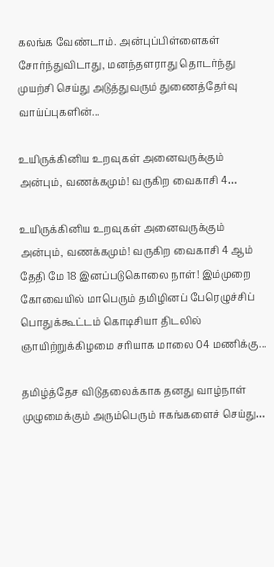கலங்க வேண்டாம். அன்புப்பிள்ளைகள் சோர்ந்துவிடாது, மனந்தளராது தொடர்ந்து முயற்சி செய்து அடுத்துவரும் துணைத்தேர்வு வாய்ப்புகளின்...

உயிருக்கினிய உறவுகள் அனைவருக்கும் அன்பும், வணக்கமும்! வருகிற வைகாசி 4…

உயிருக்கினிய உறவுகள் அனைவருக்கும் அன்பும், வணக்கமும்! வருகிற வைகாசி 4 ஆம் தேதி மே 18 இனப்படுகொலை நாள்! இம்முறை கோவையில் மாபெரும் தமிழினப் பேரெழுச்சிப் பொதுக்கூட்டம் கொடிசியா திடலில் ஞாயிற்றுக்கிழமை சரியாக மாலை 04 மணிக்கு...

தமிழ்த்தேச விடுதலைக்காக தனது வாழ்நாள் முழுமைக்கும் அரும்பெரும் ஈகங்களைச் செய்து…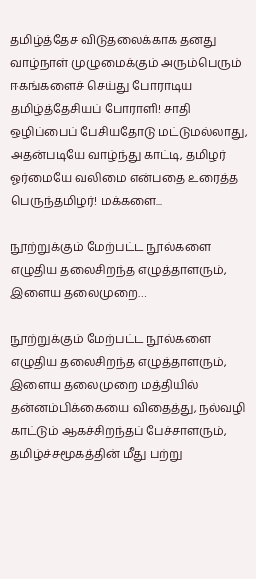தமிழ்த்தேச விடுதலைக்காக தனது வாழ்நாள் முழுமைக்கும் அரும்பெரும் ஈகங்களைச் செய்து போராடிய தமிழ்த்தேசியப் போராளி! சாதி ஒழிப்பைப் பேசியதோடு மட்டுமல்லாது, அதன்படியே வாழ்ந்து காட்டி, தமிழர் ஓர்மையே வலிமை என்பதை உரைத்த பெருந்தமிழர்! மக்களை...

நூற்றுக்கும் மேற்பட்ட நூல்களை எழுதிய தலைசிறந்த எழுத்தாளரும், இளைய தலைமுறை…

நூற்றுக்கும் மேற்பட்ட நூல்களை எழுதிய தலைசிறந்த எழுத்தாளரும், இளைய தலைமுறை மத்தியில் தன்னம்பிக்கையை விதைத்து, நல்வழி காட்டும் ஆகச்சிறந்தப் பேச்சாளரும், தமிழ்ச்சமூகத்தின் மீது பற்று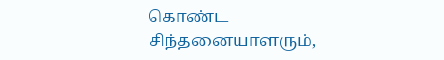கொண்ட சிந்தனையாளரும்,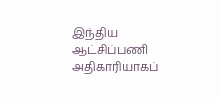இந்திய ஆட்சிப்பணி அதிகாரியாகப்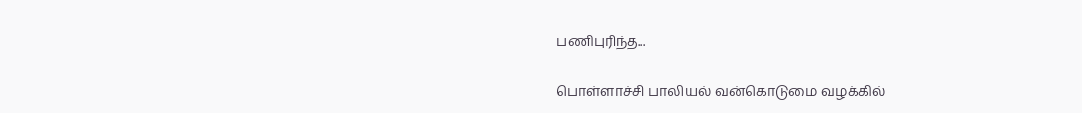பணிபுரிந்த...

பொள்ளாச்சி பாலியல் வன்கொடுமை வழக்கில்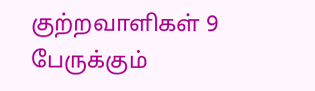குற்றவாளிகள் 9 பேருக்கும்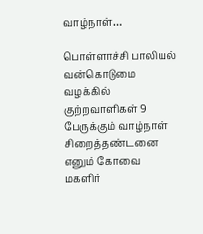வாழ்நாள்…

பொள்ளாச்சி பாலியல் வன்கொடுமை வழக்கில் குற்றவாளிகள் 9 பேருக்கும் வாழ்நாள் சிறைத்தண்டனை எனும் கோவை மகளிர்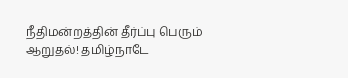நீதிமன்றத்தின் தீர்ப்பு பெரும் ஆறுதல்! தமிழ்நாடே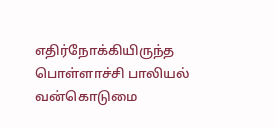எதிர்நோக்கியிருந்த பொள்ளாச்சி பாலியல் வன்கொடுமை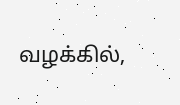வழக்கில்,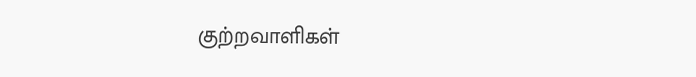குற்றவாளிகள்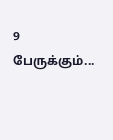9 பேருக்கும்...